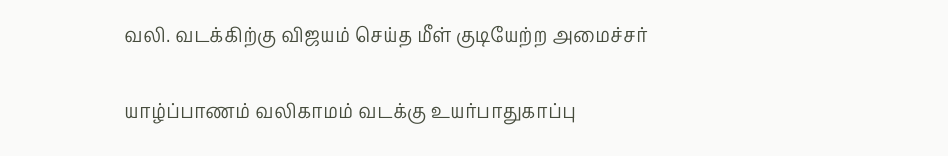வலி. வடக்கிற்கு விஜயம் செய்த மீள் குடியேற்ற அமைச்சர்

யாழ்ப்பாணம் வலிகாமம் வடக்கு உயர்பாதுகாப்பு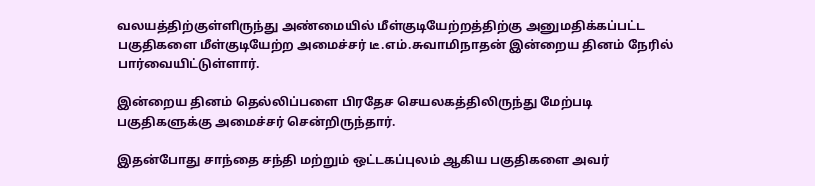வலயத்திற்குள்ளிருந்து அண்மையில் மீள்குடியேற்றத்திற்கு அனுமதிக்கப்பட்ட பகுதிகளை மீள்குடியேற்ற அமைச்சர் டீ.எம்.சுவாமிநாதன் இன்றைய தினம் நேரில் பார்வையிட்டுள்ளார்.

இன்றைய தினம் தெல்லிப்பளை பிரதேச செயலகத்திலிருந்து மேற்படி பகுதிகளுக்கு அமைச்சர் சென்றிருந்தார்.

இதன்போது சாந்தை சந்தி மற்றும் ஒட்டகப்புலம் ஆகிய பகுதிகளை அவர்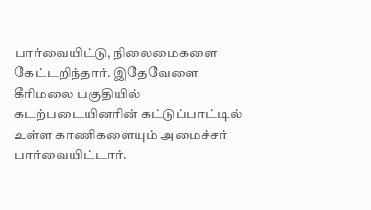பார்வையிட்டு, நிலைமைகளை கேட்டறிந்தார். இதேவேளை கீரிமலை பகுதியில் கடற்படையினரின் கட்டுப்பாட்டில் உள்ள காணிகளையும் அமைச்சர் பார்வையிட்டார்.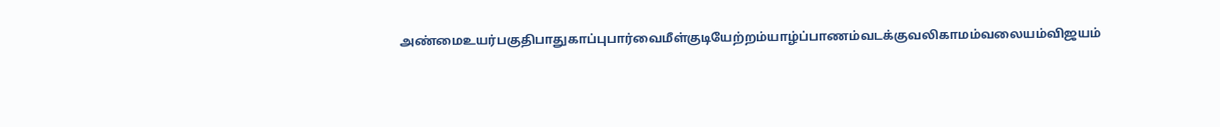அண்மைஉயர்பகுதிபாதுகாப்புபார்வைமீள்குடியேற்றம்யாழ்ப்பாணம்வடக்குவலிகாமம்வலையம்விஜயம்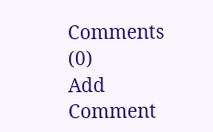Comments (0)
Add Comment